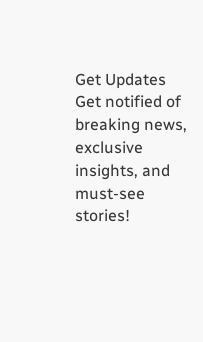Get Updates
Get notified of breaking news, exclusive insights, and must-see stories!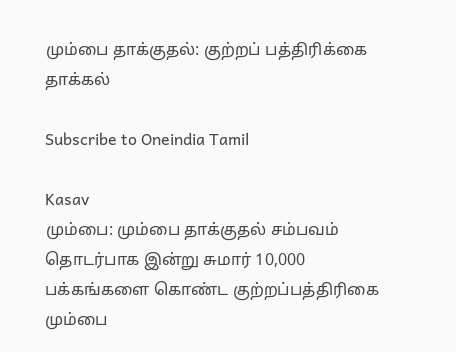மும்பை தாக்குதல்: குற்றப் பத்திரிக்கை தாக்கல்

Subscribe to Oneindia Tamil

Kasav
மும்பை: மும்பை தாக்குதல் சம்பவம் தொடர்பாக இன்று சுமார் 10,000 பக்கங்களை கொண்ட குற்றப்பத்திரிகை மும்பை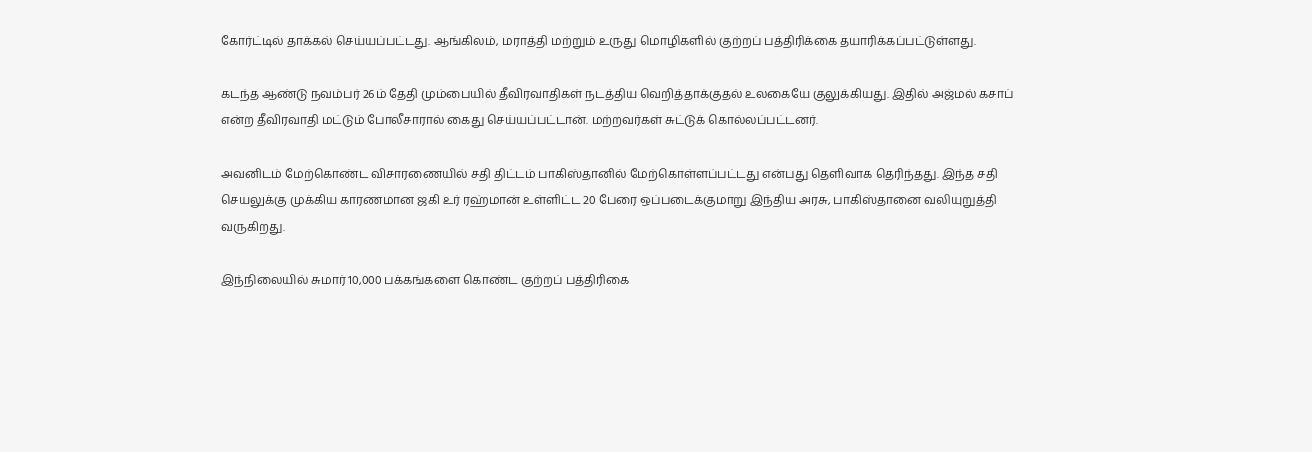கோர்ட்டில் தாக்கல் செய்யப்பட்டது. ஆங்கிலம், மராத்தி மற்றும் உருது மொழிகளில் குற்றப் பத்திரிக்கை தயாரிக்கப்பட்டுள்ளது.

கடந்த ஆண்டு நவம்பர் 26ம் தேதி மும்பையில் தீவிரவாதிகள் நடத்திய வெறித்தாக்குதல் உலகையே குலுக்கியது. இதில் அஜ்மல் கசாப் என்ற தீவிரவாதி மட்டும் போலீசாரால் கைது செய்யப்பட்டான். மற்றவர்கள் சுட்டுக் கொல்லப்பட்டனர்.

அவனிடம் மேற்கொண்ட விசாரணையில் சதி திட்டம் பாகிஸ்தானில் மேற்கொள்ளப்பட்டது என்பது தெளிவாக தெரிந்தது. இந்த சதி செயலுக்கு முக்கிய காரணமான ஜகி உர் ரஹ்மான் உள்ளிட்ட 20 பேரை ஒப்படைக்குமாறு இந்திய அரசு, பாகிஸ்தானை வலியுறுத்தி வருகிறது.

இந்நிலையில் சுமார் 10,000 பக்கங்களை கொண்ட குற்றப் பத்திரிகை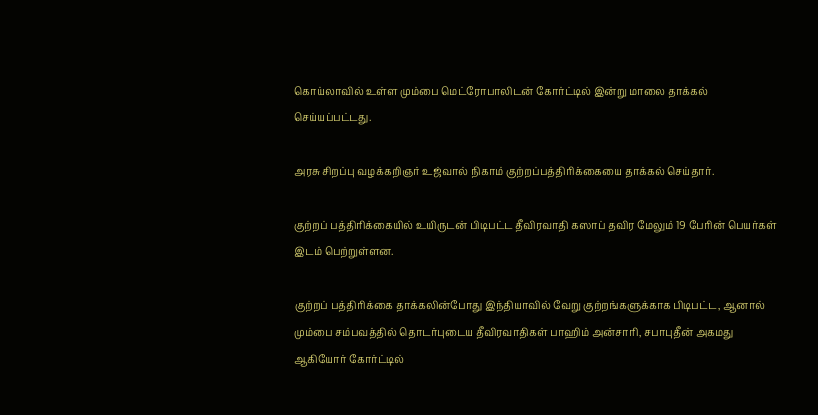கொய்லாவில் உள்ள மும்பை மெட்ரோபாலிடன் கோர்ட்டில் இன்று மாலை தாக்கல் செய்யப்பட்டது.

அரசு சிறப்பு வழக்கறிஞர் உஜ்வால் நிகாம் குற்றப்பத்திரிக்கையை தாக்கல் செய்தார்.

குற்றப் பத்திரிக்கையில் உயிருடன் பிடிபட்ட தீவிரவாதி கஸாப் தவிர மேலும் 19 பேரின் பெயர்கள் இடம் பெற்றுள்ளன.

குற்றப் பத்திரிக்கை தாக்கலின்போது இந்தியாவில் வேறு குற்றங்களுக்காக பிடிபட்ட, ஆனால் மும்பை சம்பவத்தில் தொடர்புடைய தீவிரவாதிகள் பாஹிம் அன்சாரி, சபாபுதீன் அகமது ஆகியோர் கோர்ட்டில்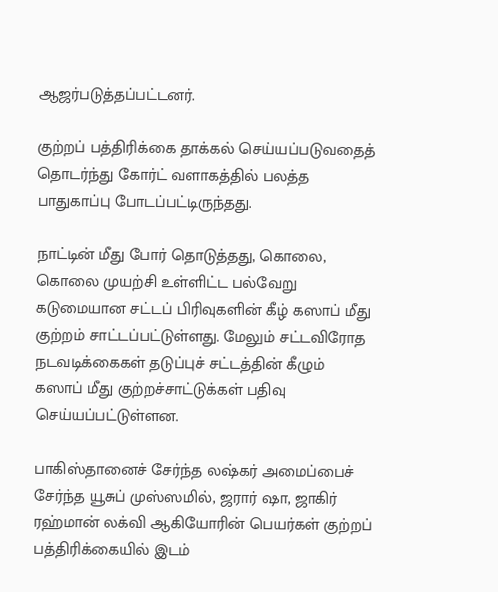ஆஜர்படுத்தப்பட்டனர்.

குற்றப் பத்திரிக்கை தாக்கல் செய்யப்படுவதைத் தொடர்ந்து கோர்ட் வளாகத்தில் பலத்த பாதுகாப்பு போடப்பட்டிருந்தது.

நாட்டின் மீது போர் தொடுத்தது, கொலை, கொலை முயற்சி உள்ளிட்ட பல்வேறு கடுமையான சட்டப் பிரிவுகளின் கீழ் கஸாப் மீது குற்றம் சாட்டப்பட்டுள்ளது. மேலும் சட்டவிரோத நடவடிக்கைகள் தடுப்புச் சட்டத்தின் கீழும் கஸாப் மீது குற்றச்சாட்டுக்கள் பதிவு செய்யப்பட்டுள்ளன.

பாகிஸ்தானைச் சேர்ந்த லஷ்கர் அமைப்பைச் சேர்ந்த யூசுப் முஸ்ஸமில், ஜரார் ஷா, ஜாகிர் ரஹ்மான் லக்வி ஆகியோரின் பெயர்கள் குற்றப் பத்திரிக்கையில் இடம்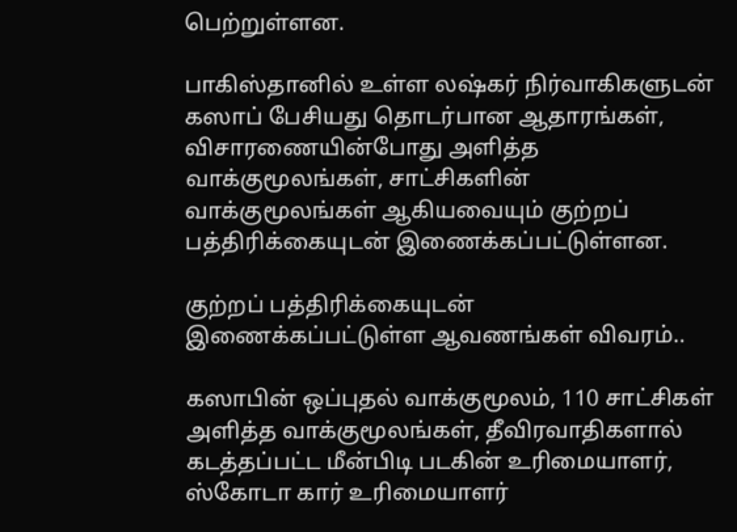பெற்றுள்ளன.

பாகிஸ்தானில் உள்ள லஷ்கர் நிர்வாகிகளுடன் கஸாப் பேசியது தொடர்பான ஆதாரங்கள், விசாரணையின்போது அளித்த வாக்குமூலங்கள், சாட்சிகளின் வாக்குமூலங்கள் ஆகியவையும் குற்றப் பத்திரிக்கையுடன் இணைக்கப்பட்டுள்ளன.

குற்றப் பத்திரிக்கையுடன் இணைக்கப்பட்டுள்ள ஆவணங்கள் விவரம்..

கஸாபின் ஒப்புதல் வாக்குமூலம், 110 சாட்சிகள் அளித்த வாக்குமூலங்கள், தீவிரவாதிகளால் கடத்தப்பட்ட மீன்பிடி படகின் உரிமையாளர், ஸ்கோடா கார் உரிமையாளர்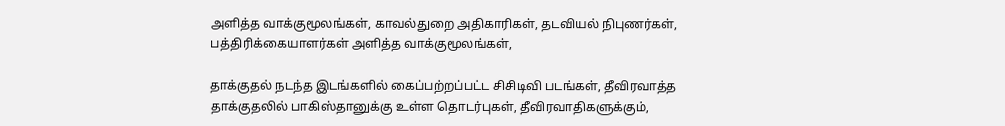அளித்த வாக்குமூலங்கள், காவல்துறை அதிகாரிகள், தடவியல் நிபுணர்கள், பத்திரிக்கையாளர்கள் அளித்த வாக்குமூலங்கள்,

தாக்குதல் நடந்த இடங்களில் கைப்பற்றப்பட்ட சிசிடிவி படங்கள், தீவிரவாத்த தாக்குதலில் பாகிஸ்தானுக்கு உள்ள தொடர்புகள், தீவிரவாதிகளுக்கும்,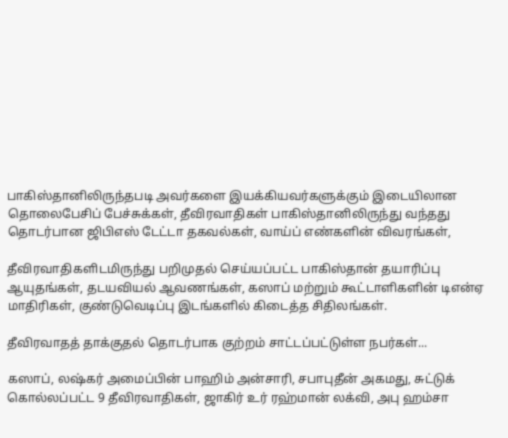பாகிஸ்தானிலிருந்தபடி அவர்களை இயக்கியவர்களுக்கும் இடையிலான தொலைபேசிப் பேச்சுக்கள், தீவிரவாதிகள் பாகிஸ்தானிலிருந்து வந்தது தொடர்பான ஜிபிஎஸ் டேட்டா தகவல்கள், வாய்ப் எண்களின் விவரங்கள்,

தீவிரவாதிகளிடமிருந்து பறிமுதல் செய்யப்பட்ட பாகிஸ்தான் தயாரிப்பு ஆயுதங்கள், தடயவியல் ஆவணங்கள், கஸாப் மற்றும் கூட்டாளிகளின் டிஎன்ஏ மாதிரிகள், குண்டுவெடிப்பு இடங்களில் கிடைத்த சிதிலங்கள்.

தீவிரவாதத் தாக்குதல் தொடர்பாக குற்றம் சாட்டப்பட்டுள்ள நபர்கள்...

கஸாப், லஷ்கர் அமைப்பின் பாஹிம் அன்சாரி, சபாபுதீன் அகமது, சுட்டுக் கொல்லப்பட்ட 9 தீவிரவாதிகள், ஜாகிர் உர் ரஹ்மான் லக்வி, அபு ஹம்சா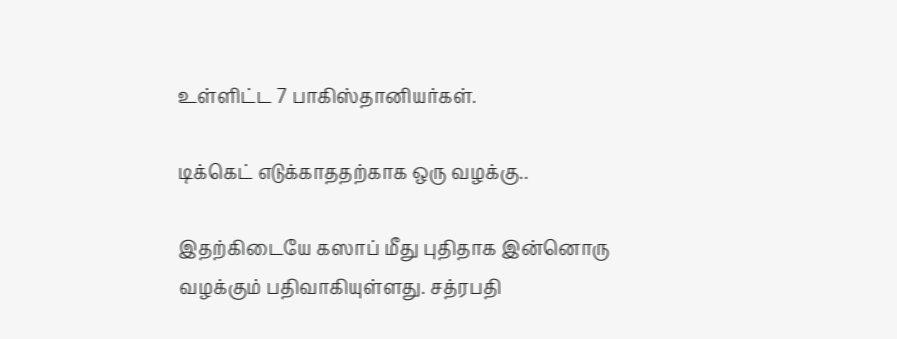உள்ளிட்ட 7 பாகிஸ்தானியர்கள்.

டிக்கெட் எடுக்காததற்காக ஒரு வழக்கு..

இதற்கிடையே கஸாப் மீது புதிதாக இன்னொரு வழக்கும் பதிவாகியுள்ளது. சத்ரபதி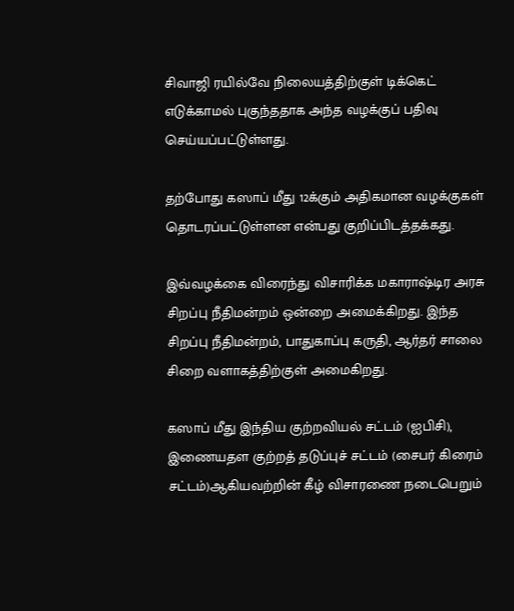சிவாஜி ரயில்வே நிலையத்திற்குள் டிக்கெட் எடுக்காமல் புகுந்ததாக அந்த வழக்குப் பதிவு செய்யப்பட்டுள்ளது.

தற்போது கஸாப் மீது 12க்கும் அதிகமான வழக்குகள் தொடரப்பட்டுள்ளன என்பது குறிப்பிடத்தக்கது.

இவ்வழக்கை விரைந்து விசாரிக்க மகாராஷ்டிர அரசு சிறப்பு நீதிமன்றம் ஒன்றை அமைக்கிறது. இந்த சிறப்பு நீதிமன்றம், பாதுகாப்பு கருதி, ஆர்தர் சாலை சிறை வளாகத்திற்குள் அமைகிறது.

கஸாப் மீது இந்திய குற்றவியல் சட்டம் (ஐபிசி), இணையதள குற்றத் தடுப்புச் சட்டம் (சைபர் கிரைம் சட்டம்)ஆகியவற்றின் கீழ் விசாரணை நடைபெறும்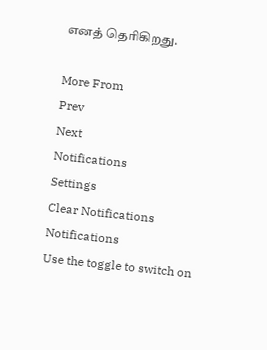எனத் தெரிகிறது.

More From
Prev
Next
Notifications
Settings
Clear Notifications
Notifications
Use the toggle to switch on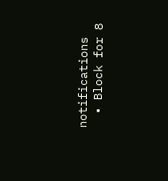notifications
  • Block for 8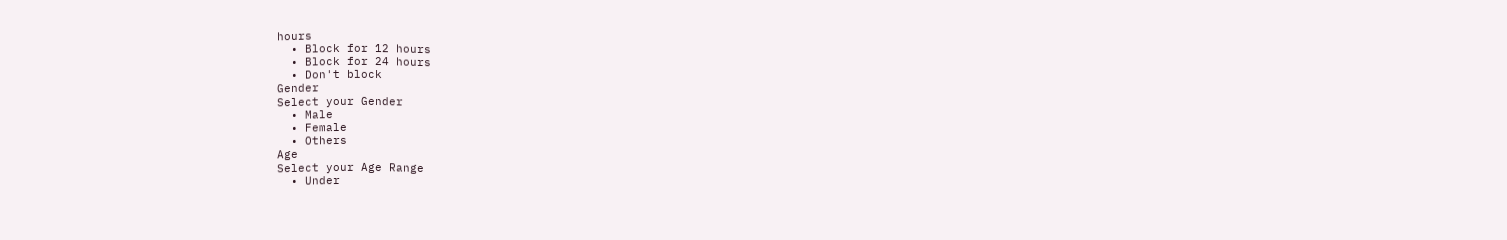hours
  • Block for 12 hours
  • Block for 24 hours
  • Don't block
Gender
Select your Gender
  • Male
  • Female
  • Others
Age
Select your Age Range
  • Under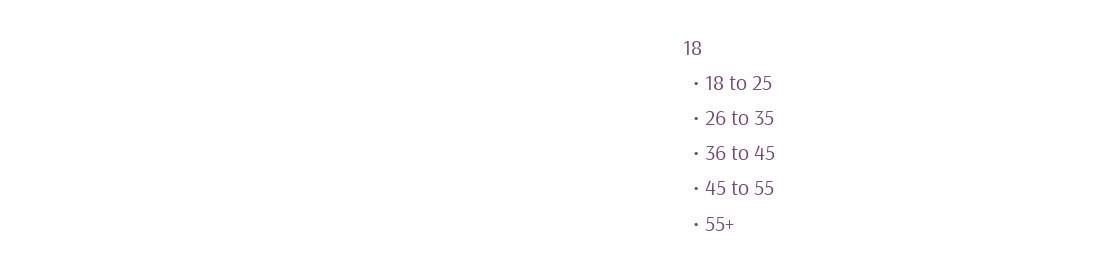18
  • 18 to 25
  • 26 to 35
  • 36 to 45
  • 45 to 55
  • 55+